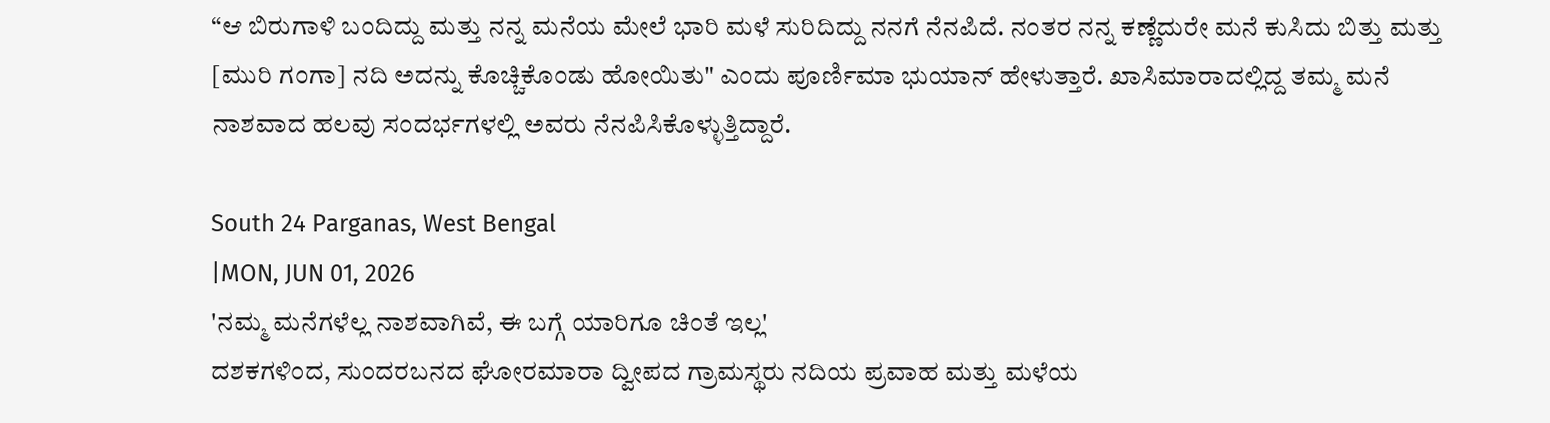“ಆ ಬಿರುಗಾಳಿ ಬಂದಿದ್ದು ಮತ್ತು ನನ್ನ ಮನೆಯ ಮೇಲೆ ಭಾರಿ ಮಳೆ ಸುರಿದಿದ್ದು ನನಗೆ ನೆನಪಿದೆ. ನಂತರ ನನ್ನ ಕಣ್ಣೆದುರೇ ಮನೆ ಕುಸಿದು ಬಿತ್ತು ಮತ್ತು [ಮುರಿ ಗಂಗಾ] ನದಿ ಅದನ್ನು ಕೊಚ್ಚಿಕೊಂಡು ಹೋಯಿತು" ಎಂದು ಪೂರ್ಣಿಮಾ ಭುಯಾನ್ ಹೇಳುತ್ತಾರೆ. ಖಾಸಿಮಾರಾದಲ್ಲಿದ್ದ ತಮ್ಮ ಮನೆ ನಾಶವಾದ ಹಲವು ಸಂದರ್ಭಗಳಲ್ಲಿ ಅವರು ನೆನಪಿಸಿಕೊಳ್ಳುತ್ತಿದ್ದಾರೆ.

South 24 Parganas, West Bengal
|MON, JUN 01, 2026
'ನಮ್ಮ ಮನೆಗಳೆಲ್ಲ ನಾಶವಾಗಿವೆ, ಈ ಬಗ್ಗೆ ಯಾರಿಗೂ ಚಿಂತೆ ಇಲ್ಲ'
ದಶಕಗಳಿಂದ, ಸುಂದರಬನದ ಘೋರಮಾರಾ ದ್ವೀಪದ ಗ್ರಾಮಸ್ಥರು ನದಿಯ ಪ್ರವಾಹ ಮತ್ತು ಮಳೆಯ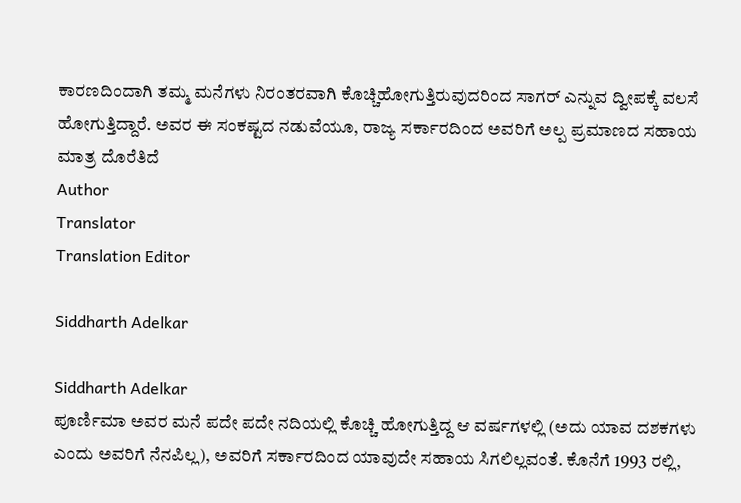ಕಾರಣದಿಂದಾಗಿ ತಮ್ಮ ಮನೆಗಳು ನಿರಂತರವಾಗಿ ಕೊಚ್ಚಿಹೋಗುತ್ತಿರುವುದರಿಂದ ಸಾಗರ್ ಎನ್ನುವ ದ್ವೀಪಕ್ಕೆ ವಲಸೆ ಹೋಗುತ್ತಿದ್ದಾರೆ. ಅವರ ಈ ಸಂಕಷ್ಟದ ನಡುವೆಯೂ, ರಾಜ್ಯ ಸರ್ಕಾರದಿಂದ ಅವರಿಗೆ ಅಲ್ಪ ಪ್ರಮಾಣದ ಸಹಾಯ ಮಾತ್ರ ದೊರೆತಿದೆ
Author
Translator
Translation Editor

Siddharth Adelkar

Siddharth Adelkar
ಪೂರ್ಣಿಮಾ ಅವರ ಮನೆ ಪದೇ ಪದೇ ನದಿಯಲ್ಲಿ ಕೊಚ್ಚಿ ಹೋಗುತ್ತಿದ್ದ ಆ ವರ್ಷಗಳಲ್ಲಿ (ಅದು ಯಾವ ದಶಕಗಳು ಎಂದು ಅವರಿಗೆ ನೆನಪಿಲ್ಲ), ಅವರಿಗೆ ಸರ್ಕಾರದಿಂದ ಯಾವುದೇ ಸಹಾಯ ಸಿಗಲಿಲ್ಲವಂತೆ. ಕೊನೆಗೆ 1993 ರಲ್ಲಿ,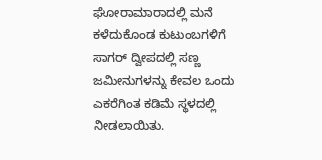ಘೋರಾಮಾರಾದಲ್ಲಿ ಮನೆ ಕಳೆದುಕೊಂಡ ಕುಟುಂಬಗಳಿಗೆ ಸಾಗರ್ ದ್ವೀಪದಲ್ಲಿ ಸಣ್ಣ ಜಮೀನುಗಳನ್ನು ಕೇವಲ ಒಂದು ಎಕರೆಗಿಂತ ಕಡಿಮೆ ಸ್ಥಳದಲ್ಲಿ ನೀಡಲಾಯಿತು.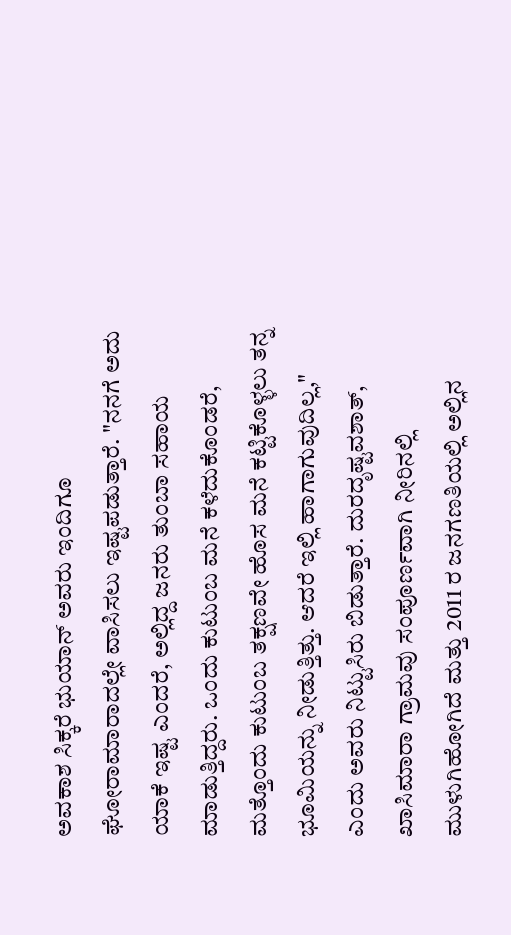ಅವಕಾಶ ಸಿಕ್ಕರೆ ಭುಯಾನ್ ಅವರು ಇಂದಿಗೂ ಘೋರಾಮಾರಾದಲ್ಲೇ ವಾಸಿಸಲು ಇಷ್ಟಪಡುತ್ತಾರೆ. "ನನಗೆ ಅದು ಯಾಕೆ ಇಷ್ಟ ಎಂದರೆ, ಅಲ್ಲಿದ್ದ ಜನರು ತುಂಬಾ ಸಹಾಯ ಮಾಡುತ್ತಿದ್ದರು. ಒಂದು ಕುಟುಂಬ ಮನೆ ಕಳೆದುಕೊಂಡರೆ, ಮತ್ತೊಂದು ಕುಟುಂಬ ತಕ್ಷಣವೇ ಹೊಸ ಮನೆ ಕಟ್ಟಿಕೊಳ್ಳಲು ತನ್ನ ಭೂಮಿಯನ್ನು ನೀಡುತ್ತಿತ್ತು. ಆದರೆ ಇಲ್ಲಿ ಹಾಗಾಗುವುದಿಲ್ಲ," ಎಂದು ಅವರು ನಿಟ್ಟುಸಿರು ಬಿಡುತ್ತಾರೆ. ದುರದೃಷ್ಟವಶಾತ್, ಖಾಸಿಮಾರಾ ಗ್ರಾಮವು ಸಂಪೂರ್ಣವಾಗಿ ನೀರಿನಲ್ಲಿ ಮುಳುಗಿಹೋಗಿದೆ ಮತ್ತು 2011 ರ ಜನಗಣತಿಯಲ್ಲಿ ಅಲ್ಲಿನ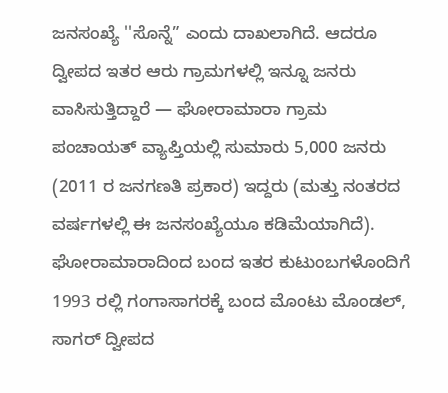ಜನಸಂಖ್ಯೆ ''ಸೊನ್ನೆ” ಎಂದು ದಾಖಲಾಗಿದೆ. ಆದರೂ ದ್ವೀಪದ ಇತರ ಆರು ಗ್ರಾಮಗಳಲ್ಲಿ ಇನ್ನೂ ಜನರು ವಾಸಿಸುತ್ತಿದ್ದಾರೆ — ಘೋರಾಮಾರಾ ಗ್ರಾಮ ಪಂಚಾಯತ್ ವ್ಯಾಪ್ತಿಯಲ್ಲಿ ಸುಮಾರು 5,000 ಜನರು (2011 ರ ಜನಗಣತಿ ಪ್ರಕಾರ) ಇದ್ದರು (ಮತ್ತು ನಂತರದ ವರ್ಷಗಳಲ್ಲಿ ಈ ಜನಸಂಖ್ಯೆಯೂ ಕಡಿಮೆಯಾಗಿದೆ).
ಘೋರಾಮಾರಾದಿಂದ ಬಂದ ಇತರ ಕುಟುಂಬಗಳೊಂದಿಗೆ 1993 ರಲ್ಲಿ ಗಂಗಾಸಾಗರಕ್ಕೆ ಬಂದ ಮೊಂಟು ಮೊಂಡಲ್, ಸಾಗರ್ ದ್ವೀಪದ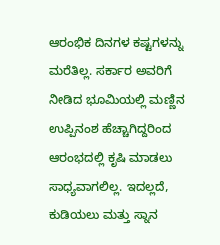ಆರಂಭಿಕ ದಿನಗಳ ಕಷ್ಟಗಳನ್ನು ಮರೆತಿಲ್ಲ. ಸರ್ಕಾರ ಅವರಿಗೆ ನೀಡಿದ ಭೂಮಿಯಲ್ಲಿ ಮಣ್ಣಿನ ಉಪ್ಪಿನಂಶ ಹೆಚ್ಚಾಗಿದ್ದರಿಂದ ಆರಂಭದಲ್ಲಿ ಕೃಷಿ ಮಾಡಲು ಸಾಧ್ಯವಾಗಲಿಲ್ಲ. ಇದಲ್ಲದೆ, ಕುಡಿಯಲು ಮತ್ತು ಸ್ನಾನ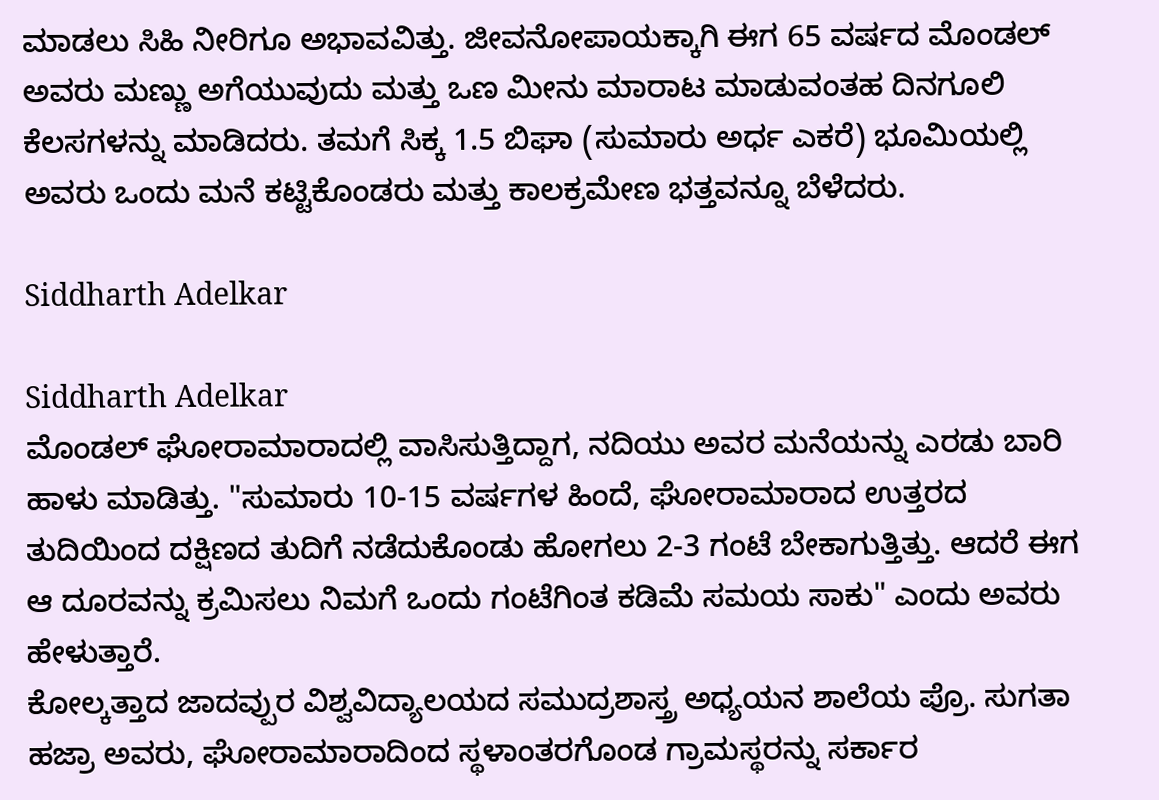ಮಾಡಲು ಸಿಹಿ ನೀರಿಗೂ ಅಭಾವವಿತ್ತು. ಜೀವನೋಪಾಯಕ್ಕಾಗಿ ಈಗ 65 ವರ್ಷದ ಮೊಂಡಲ್ ಅವರು ಮಣ್ಣು ಅಗೆಯುವುದು ಮತ್ತು ಒಣ ಮೀನು ಮಾರಾಟ ಮಾಡುವಂತಹ ದಿನಗೂಲಿ ಕೆಲಸಗಳನ್ನು ಮಾಡಿದರು. ತಮಗೆ ಸಿಕ್ಕ 1.5 ಬಿಘಾ (ಸುಮಾರು ಅರ್ಧ ಎಕರೆ) ಭೂಮಿಯಲ್ಲಿ ಅವರು ಒಂದು ಮನೆ ಕಟ್ಟಿಕೊಂಡರು ಮತ್ತು ಕಾಲಕ್ರಮೇಣ ಭತ್ತವನ್ನೂ ಬೆಳೆದರು.

Siddharth Adelkar

Siddharth Adelkar
ಮೊಂಡಲ್ ಘೋರಾಮಾರಾದಲ್ಲಿ ವಾಸಿಸುತ್ತಿದ್ದಾಗ, ನದಿಯು ಅವರ ಮನೆಯನ್ನು ಎರಡು ಬಾರಿ ಹಾಳು ಮಾಡಿತ್ತು. "ಸುಮಾರು 10-15 ವರ್ಷಗಳ ಹಿಂದೆ, ಘೋರಾಮಾರಾದ ಉತ್ತರದ ತುದಿಯಿಂದ ದಕ್ಷಿಣದ ತುದಿಗೆ ನಡೆದುಕೊಂಡು ಹೋಗಲು 2-3 ಗಂಟೆ ಬೇಕಾಗುತ್ತಿತ್ತು. ಆದರೆ ಈಗ ಆ ದೂರವನ್ನು ಕ್ರಮಿಸಲು ನಿಮಗೆ ಒಂದು ಗಂಟೆಗಿಂತ ಕಡಿಮೆ ಸಮಯ ಸಾಕು" ಎಂದು ಅವರು ಹೇಳುತ್ತಾರೆ.
ಕೋಲ್ಕತ್ತಾದ ಜಾದವ್ಪುರ ವಿಶ್ವವಿದ್ಯಾಲಯದ ಸಮುದ್ರಶಾಸ್ತ್ರ ಅಧ್ಯಯನ ಶಾಲೆಯ ಪ್ರೊ. ಸುಗತಾ ಹಜ್ರಾ ಅವರು, ಘೋರಾಮಾರಾದಿಂದ ಸ್ಥಳಾಂತರಗೊಂಡ ಗ್ರಾಮಸ್ಥರನ್ನು ಸರ್ಕಾರ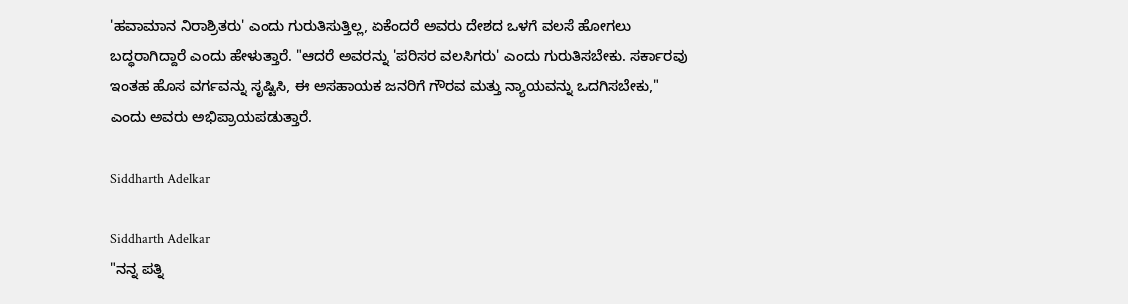'ಹವಾಮಾನ ನಿರಾಶ್ರಿತರು' ಎಂದು ಗುರುತಿಸುತ್ತಿಲ್ಲ, ಏಕೆಂದರೆ ಅವರು ದೇಶದ ಒಳಗೆ ವಲಸೆ ಹೋಗಲು ಬದ್ಧರಾಗಿದ್ದಾರೆ ಎಂದು ಹೇಳುತ್ತಾರೆ. "ಆದರೆ ಅವರನ್ನು 'ಪರಿಸರ ವಲಸಿಗರು' ಎಂದು ಗುರುತಿಸಬೇಕು. ಸರ್ಕಾರವು ಇಂತಹ ಹೊಸ ವರ್ಗವನ್ನು ಸೃಷ್ಟಿಸಿ, ಈ ಅಸಹಾಯಕ ಜನರಿಗೆ ಗೌರವ ಮತ್ತು ನ್ಯಾಯವನ್ನು ಒದಗಿಸಬೇಕು," ಎಂದು ಅವರು ಅಭಿಪ್ರಾಯಪಡುತ್ತಾರೆ.

Siddharth Adelkar

Siddharth Adelkar
"ನನ್ನ ಪತ್ನಿ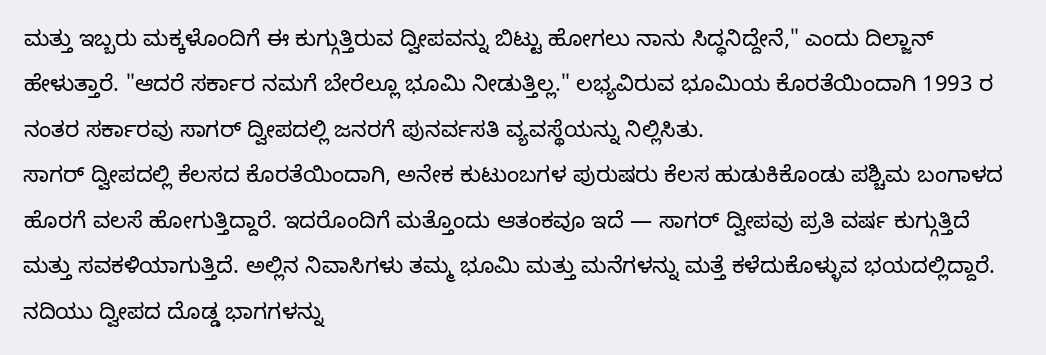ಮತ್ತು ಇಬ್ಬರು ಮಕ್ಕಳೊಂದಿಗೆ ಈ ಕುಗ್ಗುತ್ತಿರುವ ದ್ವೀಪವನ್ನು ಬಿಟ್ಟು ಹೋಗಲು ನಾನು ಸಿದ್ಧನಿದ್ದೇನೆ," ಎಂದು ದಿಲ್ಜಾನ್ ಹೇಳುತ್ತಾರೆ. "ಆದರೆ ಸರ್ಕಾರ ನಮಗೆ ಬೇರೆಲ್ಲೂ ಭೂಮಿ ನೀಡುತ್ತಿಲ್ಲ." ಲಭ್ಯವಿರುವ ಭೂಮಿಯ ಕೊರತೆಯಿಂದಾಗಿ 1993 ರ ನಂತರ ಸರ್ಕಾರವು ಸಾಗರ್ ದ್ವೀಪದಲ್ಲಿ ಜನರಗೆ ಪುನರ್ವಸತಿ ವ್ಯವಸ್ಥೆಯನ್ನು ನಿಲ್ಲಿಸಿತು.
ಸಾಗರ್ ದ್ವೀಪದಲ್ಲಿ ಕೆಲಸದ ಕೊರತೆಯಿಂದಾಗಿ, ಅನೇಕ ಕುಟುಂಬಗಳ ಪುರುಷರು ಕೆಲಸ ಹುಡುಕಿಕೊಂಡು ಪಶ್ಚಿಮ ಬಂಗಾಳದ ಹೊರಗೆ ವಲಸೆ ಹೋಗುತ್ತಿದ್ದಾರೆ. ಇದರೊಂದಿಗೆ ಮತ್ತೊಂದು ಆತಂಕವೂ ಇದೆ — ಸಾಗರ್ ದ್ವೀಪವು ಪ್ರತಿ ವರ್ಷ ಕುಗ್ಗುತ್ತಿದೆ ಮತ್ತು ಸವಕಳಿಯಾಗುತ್ತಿದೆ. ಅಲ್ಲಿನ ನಿವಾಸಿಗಳು ತಮ್ಮ ಭೂಮಿ ಮತ್ತು ಮನೆಗಳನ್ನು ಮತ್ತೆ ಕಳೆದುಕೊಳ್ಳುವ ಭಯದಲ್ಲಿದ್ದಾರೆ.
ನದಿಯು ದ್ವೀಪದ ದೊಡ್ಡ ಭಾಗಗಳನ್ನು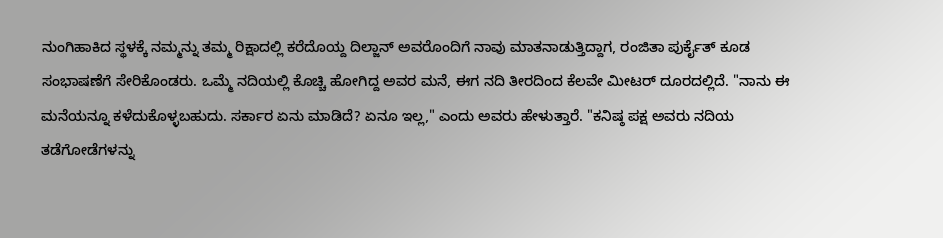ನುಂಗಿಹಾಕಿದ ಸ್ಥಳಕ್ಕೆ ನಮ್ಮನ್ನು ತಮ್ಮ ರಿಕ್ಷಾದಲ್ಲಿ ಕರೆದೊಯ್ದ ದಿಲ್ಜಾನ್ ಅವರೊಂದಿಗೆ ನಾವು ಮಾತನಾಡುತ್ತಿದ್ದಾಗ, ರಂಜಿತಾ ಪುರ್ಕೈತ್ ಕೂಡ ಸಂಭಾಷಣೆಗೆ ಸೇರಿಕೊಂಡರು. ಒಮ್ಮೆ ನದಿಯಲ್ಲಿ ಕೊಚ್ಚಿ ಹೋಗಿದ್ದ ಅವರ ಮನೆ, ಈಗ ನದಿ ತೀರದಿಂದ ಕೆಲವೇ ಮೀಟರ್ ದೂರದಲ್ಲಿದೆ. "ನಾನು ಈ ಮನೆಯನ್ನೂ ಕಳೆದುಕೊಳ್ಳಬಹುದು. ಸರ್ಕಾರ ಏನು ಮಾಡಿದೆ? ಏನೂ ಇಲ್ಲ," ಎಂದು ಅವರು ಹೇಳುತ್ತಾರೆ. "ಕನಿಷ್ಠ ಪಕ್ಷ ಅವರು ನದಿಯ ತಡೆಗೋಡೆಗಳನ್ನು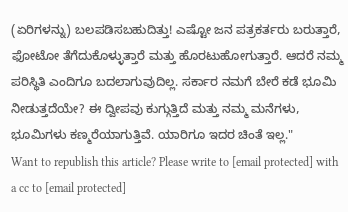(ಏರಿಗಳನ್ನು) ಬಲಪಡಿಸಬಹುದಿತ್ತು! ಎಷ್ಟೋ ಜನ ಪತ್ರಕರ್ತರು ಬರುತ್ತಾರೆ, ಫೋಟೋ ತೆಗೆದುಕೊಳ್ಳುತ್ತಾರೆ ಮತ್ತು ಹೊರಟುಹೋಗುತ್ತಾರೆ. ಆದರೆ ನಮ್ಮ ಪರಿಸ್ಥಿತಿ ಎಂದಿಗೂ ಬದಲಾಗುವುದಿಲ್ಲ. ಸರ್ಕಾರ ನಮಗೆ ಬೇರೆ ಕಡೆ ಭೂಮಿ ನೀಡುತ್ತದೆಯೇ? ಈ ದ್ವೀಪವು ಕುಗ್ಗುತ್ತಿದೆ ಮತ್ತು ನಮ್ಮ ಮನೆಗಳು, ಭೂಮಿಗಳು ಕಣ್ಮರೆಯಾಗುತ್ತಿವೆ. ಯಾರಿಗೂ ಇದರ ಚಿಂತೆ ಇಲ್ಲ."
Want to republish this article? Please write to [email protected] with a cc to [email protected]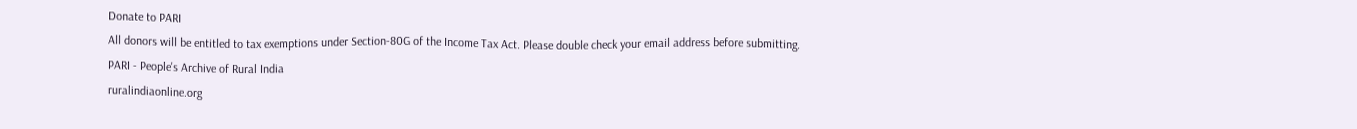Donate to PARI
All donors will be entitled to tax exemptions under Section-80G of the Income Tax Act. Please double check your email address before submitting.
PARI - People's Archive of Rural India
ruralindiaonline.org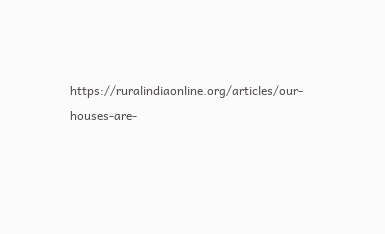https://ruralindiaonline.org/articles/our-houses-are-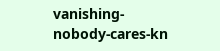vanishing-nobody-cares-kn